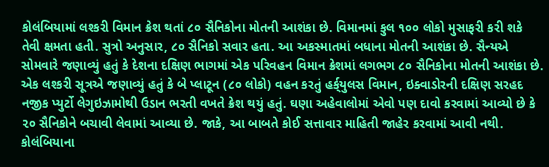કોલંબિયામાં લશ્કરી વિમાન ક્રેશ થતાં ૮૦ સૈનિકોના મોતની આશંકા છે. વિમાનમાં કુલ ૧૦૦ લોકો મુસાફરી કરી શકે તેવી ક્ષમતા હતી. સુત્રો અનુસાર, ૮૦ સૈનિકો સવાર હતા. આ અકસ્માતમાં બધાના મોતની આશંકા છે. સૈન્યએ સોમવારે જણાવ્યું હતું કે દેશના દક્ષિણ ભાગમાં એક પરિવહન વિમાન ક્રેશમાં લગભગ ૮૦ સૈનિકોના મોતની આશંકા છે.
એક લશ્કરી સૂત્રએ જણાવ્યું હતું કે બે પ્લાટૂન (૮૦ લોકો) વહન કરતું હર્ક્‌યુલસ વિમાન, ઇક્વાડોરની દક્ષિણ સરહદ નજીક પ્યુર્ટો લેગુઇઝામોથી ઉડાન ભરતી વખતે ક્રેશ થયું હતું. ઘણા અહેવાલોમાં એવો પણ દાવો કરવામાં આવ્યો છે કે ૨૦ સૈનિકોને બચાવી લેવામાં આવ્યા છે. જાકે, આ બાબતે કોઈ સત્તાવાર માહિતી જાહેર કરવામાં આવી નથી.
કોલંબિયાના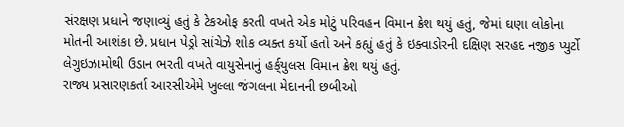સંરક્ષણ પ્રધાને જણાવ્યું હતું કે ટેકઓફ કરતી વખતે એક મોટું પરિવહન વિમાન ક્રેશ થયું હતું, જેમાં ઘણા લોકોના મોતની આશંકા છે. પ્રધાન પેડ્રો સાંચેઝે શોક વ્યક્ત કર્યો હતો અને કહ્યું હતું કે ઇક્વાડોરની દક્ષિણ સરહદ નજીક પ્યુર્ટો લેગુઇઝામોથી ઉડાન ભરતી વખતે વાયુસેનાનું હર્ક્‌યુલસ વિમાન ક્રેશ થયું હતું.
રાજ્ય પ્રસારણકર્તા આરસીએમે ખુલ્લા જંગલના મેદાનની છબીઓ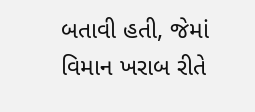બતાવી હતી, જેમાં વિમાન ખરાબ રીતે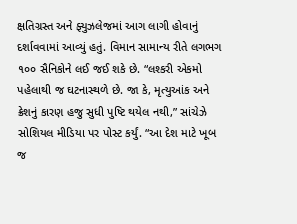ક્ષતિગ્રસ્ત અને ફ્યુઝલેજમાં આગ લાગી હોવાનું દર્શાવવામાં આવ્યું હતું. વિમાન સામાન્ય રીતે લગભગ ૧૦૦ સૈનિકોને લઈ જઈ શકે છે. “લશ્કરી એકમો પહેલાથી જ ઘટનાસ્થળે છે. જા કે, મૃત્યુઆંક અને ક્રેશનું કારણ હજુ સુધી પુષ્ટિ થયેલ નથી,” સાંચેઝે સોશિયલ મીડિયા પર પોસ્ટ કર્યું. “આ દેશ માટે ખૂબ જ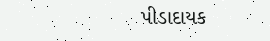પીડાદાયક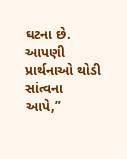ઘટના છે. આપણી પ્રાર્થનાઓ થોડી સાંત્વના આપે,”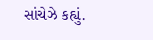સાંચેઝે કહ્યું.